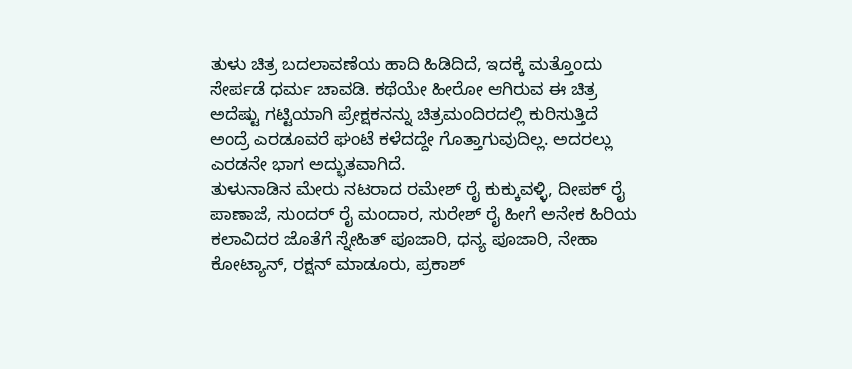ತುಳು ಚಿತ್ರ ಬದಲಾವಣೆಯ ಹಾದಿ ಹಿಡಿದಿದೆ, ಇದಕ್ಕೆ ಮತ್ತೊಂದು ಸೇರ್ಪಡೆ ಧರ್ಮ ಚಾವಡಿ. ಕಥೆಯೇ ಹೀರೋ ಆಗಿರುವ ಈ ಚಿತ್ರ ಅದೆಷ್ಟು ಗಟ್ಟಿಯಾಗಿ ಪ್ರೇಕ್ಷಕನನ್ನು ಚಿತ್ರಮಂದಿರದಲ್ಲಿ ಕುರಿಸುತ್ತಿದೆ ಅಂದ್ರೆ ಎರಡೂವರೆ ಘಂಟೆ ಕಳೆದದ್ದೇ ಗೊತ್ತಾಗುವುದಿಲ್ಲ. ಅದರಲ್ಲು ಎರಡನೇ ಭಾಗ ಅದ್ಭುತವಾಗಿದೆ.
ತುಳುನಾಡಿನ ಮೇರು ನಟರಾದ ರಮೇಶ್ ರೈ ಕುಕ್ಕುವಳ್ಳಿ, ದೀಪಕ್ ರೈ ಪಾಣಾಜೆ, ಸುಂದರ್ ರೈ ಮಂದಾರ, ಸುರೇಶ್ ರೈ ಹೀಗೆ ಅನೇಕ ಹಿರಿಯ ಕಲಾವಿದರ ಜೊತೆಗೆ ಸ್ನೇಹಿತ್ ಪೂಜಾರಿ, ಧನ್ಯ ಪೂಜಾರಿ, ನೇಹಾ ಕೋಟ್ಯಾನ್, ರಕ್ಷನ್ ಮಾಡೂರು, ಪ್ರಕಾಶ್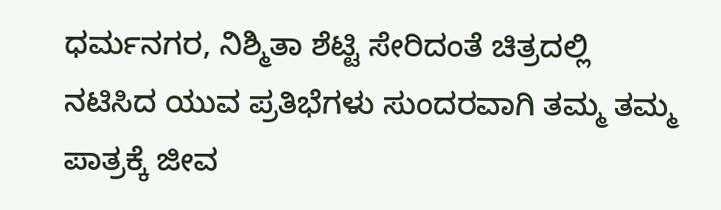ಧರ್ಮನಗರ, ನಿಶ್ಮಿತಾ ಶೆಟ್ಟಿ ಸೇರಿದಂತೆ ಚಿತ್ರದಲ್ಲಿ ನಟಿಸಿದ ಯುವ ಪ್ರತಿಭೆಗಳು ಸುಂದರವಾಗಿ ತಮ್ಮ ತಮ್ಮ ಪಾತ್ರಕ್ಕೆ ಜೀವ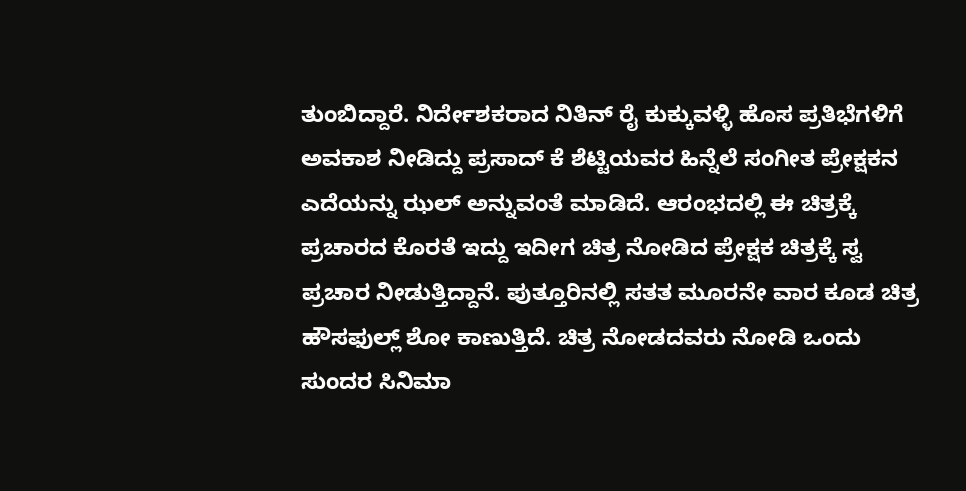ತುಂಬಿದ್ದಾರೆ. ನಿರ್ದೇಶಕರಾದ ನಿತಿನ್ ರೈ ಕುಕ್ಕುವಳ್ಳಿ ಹೊಸ ಪ್ರತಿಭೆಗಳಿಗೆ ಅವಕಾಶ ನೀಡಿದ್ದು ಪ್ರಸಾದ್ ಕೆ ಶೆಟ್ಟಿಯವರ ಹಿನ್ನೆಲೆ ಸಂಗೀತ ಪ್ರೇಕ್ಷಕನ ಎದೆಯನ್ನು ಝಲ್ ಅನ್ನುವಂತೆ ಮಾಡಿದೆ. ಆರಂಭದಲ್ಲಿ ಈ ಚಿತ್ರಕ್ಕೆ ಪ್ರಚಾರದ ಕೊರತೆ ಇದ್ದು ಇದೀಗ ಚಿತ್ರ ನೋಡಿದ ಪ್ರೇಕ್ಷಕ ಚಿತ್ರಕ್ಕೆ ಸ್ವ ಪ್ರಚಾರ ನೀಡುತ್ತಿದ್ದಾನೆ. ಪುತ್ತೂರಿನಲ್ಲಿ ಸತತ ಮೂರನೇ ವಾರ ಕೂಡ ಚಿತ್ರ ಹೌಸಫುಲ್ಲ್ ಶೋ ಕಾಣುತ್ತಿದೆ. ಚಿತ್ರ ನೋಡದವರು ನೋಡಿ ಒಂದು ಸುಂದರ ಸಿನಿಮಾ